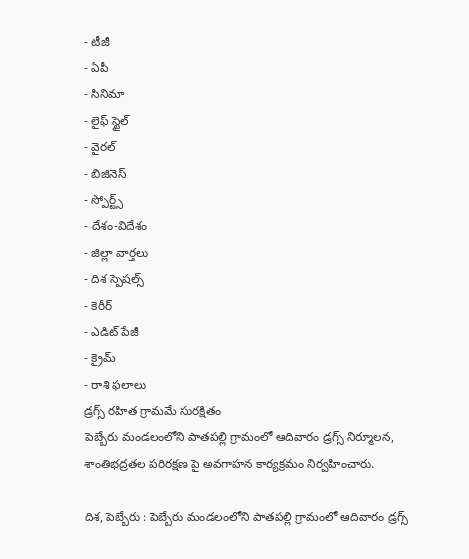- టీజీ
- ఏపీ
- సినిమా
- లైఫ్ స్టైల్
- వైరల్
- బిజినెస్
- స్పోర్ట్స్
- దేశం-విదేశం
- జిల్లా వార్తలు
- దిశ స్పెషల్స్
- కెరీర్
- ఎడిట్ పేజీ
- క్రైమ్
- రాశి ఫలాలు
డ్రగ్స్ రహిత గ్రామమే సురక్షితం
పెబ్బేరు మండలంలోని పాతపల్లి గ్రామంలో ఆదివారం డ్రగ్స్ నిర్మూలన, శాంతిభద్రతల పరిరక్షణ పై అవగాహన కార్యక్రమం నిర్వహించారు.

దిశ, పెబ్బేరు : పెబ్బేరు మండలంలోని పాతపల్లి గ్రామంలో ఆదివారం డ్రగ్స్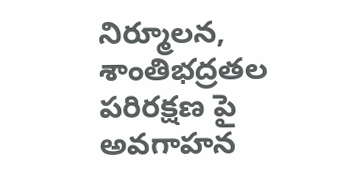నిర్మూలన, శాంతిభద్రతల పరిరక్షణ పై అవగాహన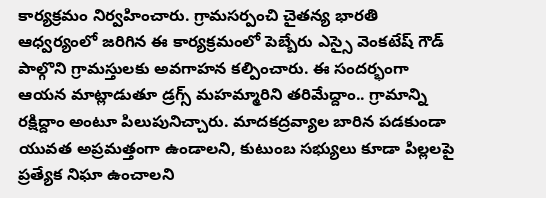కార్యక్రమం నిర్వహించారు. గ్రామసర్పంచి చైతన్య భారతి ఆధ్వర్యంలో జరిగిన ఈ కార్యక్రమంలో పెబ్బేరు ఎస్సై వెంకటేష్ గౌడ్ పాల్గొని గ్రామస్తులకు అవగాహన కల్పించారు. ఈ సందర్భంగా ఆయన మాట్లాడుతూ డ్రగ్స్ మహమ్మారిని తరిమేద్దాం.. గ్రామాన్ని రక్షిద్దాం అంటూ పిలుపునిచ్చారు. మాదకద్రవ్యాల బారిన పడకుండా యువత అప్రమత్తంగా ఉండాలని, కుటుంబ సభ్యులు కూడా పిల్లలపై ప్రత్యేక నిఘా ఉంచాలని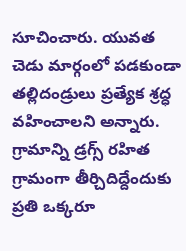సూచించారు. యువత చెడు మార్గంలో పడకుండా తల్లిదండ్రులు ప్రత్యేక శ్రద్ధ వహించాలని అన్నారు.
గ్రామాన్ని డ్రగ్స్ రహిత గ్రామంగా తీర్చిదిద్దేందుకు ప్రతి ఒక్కరూ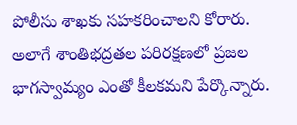పోలీసు శాఖకు సహకరించాలని కోరారు. అలాగే శాంతిభద్రతల పరిరక్షణలో ప్రజల భాగస్వామ్యం ఎంతో కీలకమని పేర్కొన్నారు.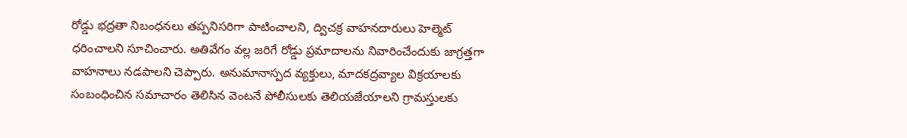రోడ్డు భద్రతా నిబంధనలు తప్పనిసరిగా పాటించాలని, ద్విచక్ర వాహనదారులు హెల్మెట్ ధరించాలని సూచించారు. అతివేగం వల్ల జరిగే రోడ్డు ప్రమాదాలను నివారించేందుకు జాగ్రత్తగా వాహనాలు నడపాలని చెప్పారు. అనుమానాస్పద వ్యక్తులు, మాదకద్రవ్యాల విక్రయాలకు సంబంధించిన సమాచారం తెలిసిన వెంటనే పోలీసులకు తెలియజేయాలని గ్రామస్తులకు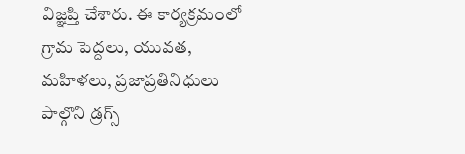విజ్ఞప్తి చేశారు. ఈ కార్యక్రమంలో గ్రామ పెద్దలు, యువత, మహిళలు, ప్రజాప్రతినిధులు పాల్గొని డ్రగ్స్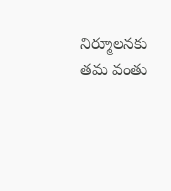నిర్మూలనకు తమ వంతు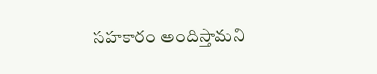సహకారం అందిస్తామని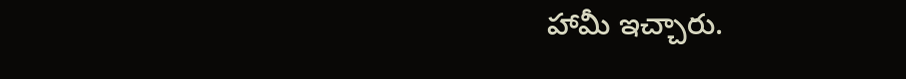హామీ ఇచ్చారు.